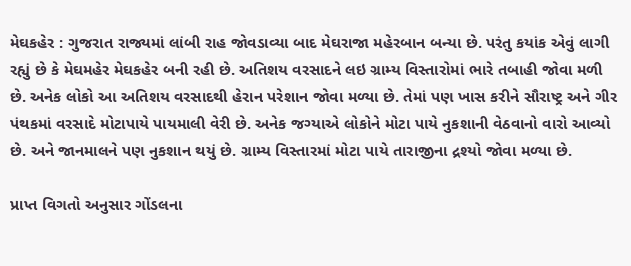મેઘકહેર : ગુજરાત રાજ્યમાં લાંબી રાહ જોવડાવ્યા બાદ મેઘરાજા મહેરબાન બન્યા છે. પરંતુ કયાંક એવું લાગી રહ્યું છે કે મેઘમહેર મેઘકહેર બની રહી છે. અતિશય વરસાદને લઇ ગ્રામ્ય વિસ્તારોમાં ભારે તબાહી જોવા મળી છે. અનેક લોકો આ અતિશય વરસાદથી હેરાન પરેશાન જોવા મળ્યા છે. તેમાં પણ ખાસ કરીને સૌરાષ્ટ્ર અને ગીર પંથકમાં વરસાદે મોટાપાયે પાયમાલી વેરી છે. અનેક જગ્યાએ લોકોને મોટા પાયે નુકશાની વેઠવાનો વારો આવ્યો છે. અને જાનમાલને પણ નુકશાન થયું છે. ગ્રામ્ય વિસ્તારમાં મોટા પાયે તારાજીના દ્રશ્યો જોવા મળ્યા છે.

પ્રાપ્ત વિગતો અનુસાર ગોંડલના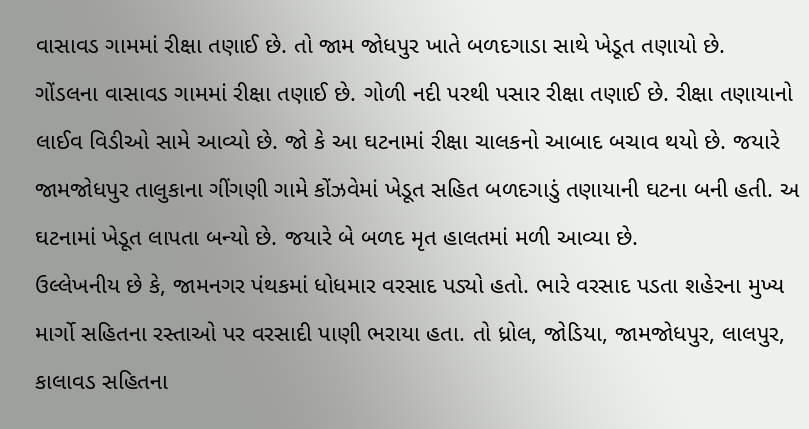વાસાવડ ગામમાં રીક્ષા તણાઈ છે. તો જામ જોધપુર ખાતે બળદગાડા સાથે ખેડૂત તણાયો છે.
ગોંડલના વાસાવડ ગામમાં રીક્ષા તણાઈ છે. ગોળી નદી પરથી પસાર રીક્ષા તણાઈ છે. રીક્ષા તણાયાનો લાઈવ વિડીઓ સામે આવ્યો છે. જો કે આ ઘટનામાં રીક્ષા ચાલકનો આબાદ બચાવ થયો છે. જયારે જામજોધપુર તાલુકાના ગીંગણી ગામે કોંઝવેમાં ખેડૂત સહિત બળદગાડું તણાયાની ઘટના બની હતી. અ ઘટનામાં ખેડૂત લાપતા બન્યો છે. જયારે બે બળદ મૃત હાલતમાં મળી આવ્યા છે.
ઉલ્લેખનીય છે કે, જામનગર પંથકમાં ધોધમાર વરસાદ પડ્યો હતો. ભારે વરસાદ પડતા શહેરના મુખ્ય માર્ગો સહિતના રસ્તાઓ પર વરસાદી પાણી ભરાયા હતા. તો ધ્રોલ, જોડિયા, જામજોધપુર, લાલપુર, કાલાવડ સહિતના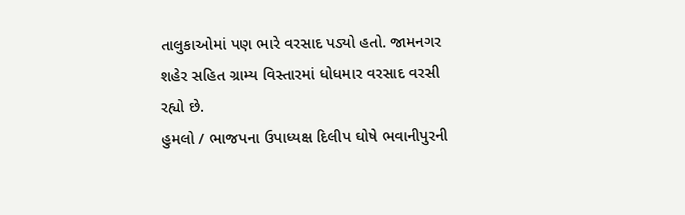તાલુકાઓમાં પણ ભારે વરસાદ પડ્યો હતો. જામનગર શહેર સહિત ગ્રામ્ય વિસ્તારમાં ધોધમાર વરસાદ વરસી રહ્યો છે.
હુમલો / ભાજપના ઉપાધ્યક્ષ દિલીપ ઘોષે ભવાનીપુરની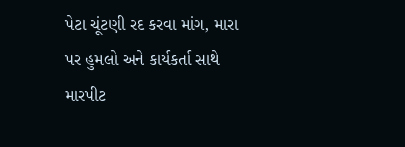પેટા ચૂંટણી રદ કરવા માંગ, મારા પર હુમલો અને કાર્યકર્તા સાથે મારપીટ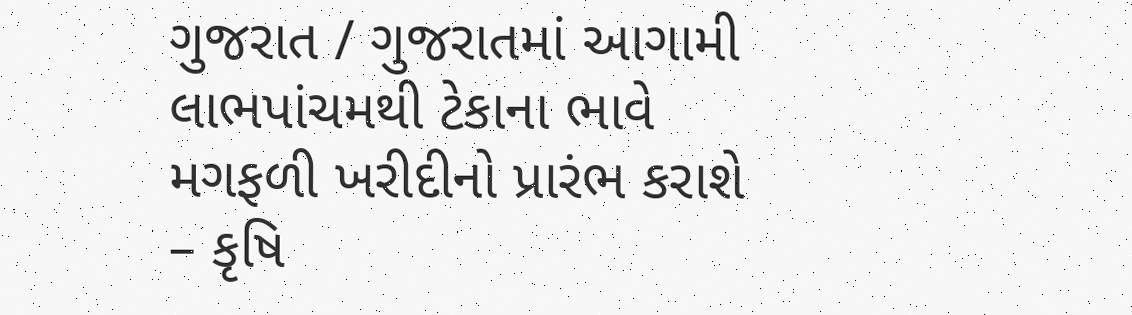ગુજરાત / ગુજરાતમાં આગામી લાભપાંચમથી ટેકાના ભાવે મગફળી ખરીદીનો પ્રારંભ કરાશે – કૃષિ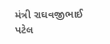મંત્રી રાઘવજીભાઈ પટેલ